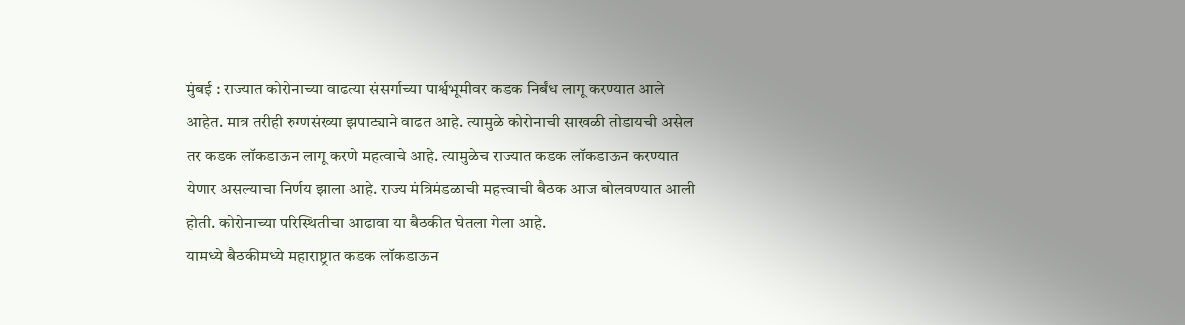मुंबई : राज्यात कोरोनाच्या वाढत्या संसर्गाच्या पार्श्वभूमीवर कडक निर्बंध लागू करण्यात आले आहेत. मात्र तरीही रुग्णसंख्या झपाट्याने वाढत आहे. त्यामुळे कोरोनाची साखळी तोडायची असेल तर कडक लॉकडाऊन लागू करणे महत्वाचे आहे. त्यामुळेच राज्यात कडक लॉकडाऊन करण्यात येणार असल्याचा निर्णय झाला आहे. राज्य मंत्रिमंडळाची महत्त्वाची बैठक आज बोलवण्यात आली होती. कोरोनाच्या परिस्थितीचा आढावा या बैठकीत घेतला गेला आहे.
यामध्ये बैठकीमध्ये महाराष्ट्रात कडक लॉकडाऊन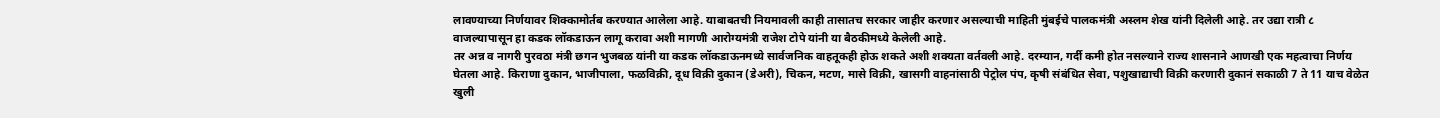लावण्याच्या निर्णयावर शिक्कामोर्तब करण्यात आलेला आहे. याबाबतची नियमावली काही तासातच सरकार जाहीर करणार असल्याची माहिती मुंबईचे पालकमंत्री अस्लम शेख यांनी दिलेली आहे. तर उद्या रात्री ८ वाजल्यापासून हा कडक लॉकडाऊन लागू करावा अशी मागणी आरोग्यमंत्री राजेश टोपे यांनी या बैठकीमध्ये केलेली आहे.
तर अन्न व नागरी पुरवठा मंत्री छगन भुजबळ यांनी या कडक लॉकडाऊनमध्ये सार्वजनिक वाहतूकही होऊ शकते अशी शक्यता वर्तवली आहे. दरम्यान, गर्दी कमी होत नसल्याने राज्य शासनाने आणखी एक महत्वाचा निर्णय घेतला आहे. किराणा दुकान, भाजीपाला, फळविक्री, दूध विक्री दुकान (डेअरी), चिकन, मटण, मासे विक्री, खासगी वाहनांसाठी पेट्रोल पंप, कृषी संबंधित सेवा, पशुखाद्याची विक्री करणारी दुकानं सकाळी 7 ते 11 याच वेळेत खुली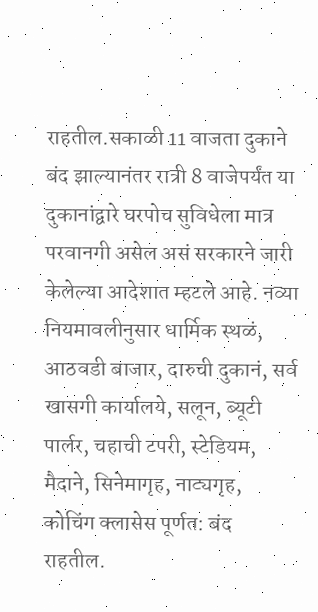राहतील.सकाळी 11 वाजता दुकाने बंद झाल्यानंतर रात्री 8 वाजेपर्यंत या दुकानांद्वारे घरपोच सुविधेला मात्र परवानगी असेल असं सरकारने जारी केलेल्या आदेशात म्हटले आहे. नव्या नियमावलीनुसार धार्मिक स्थळं, आठवडी बाजार, दारुची दुकानं, सर्व खासगी कार्यालये, सलून, ब्यूटी पार्लर, चहाची टपरी, स्टेडियम, मैदाने, सिनेमागृह, नाट्यगृह, कोचिंग क्लासेस पूर्णत: बंद राहतील.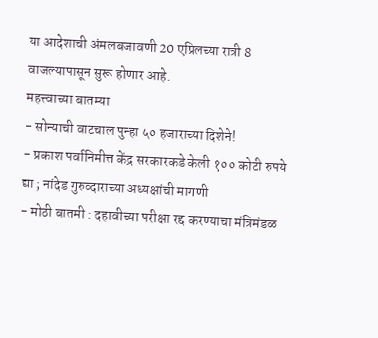या आदेशाची अंमलबजावणी 20 एप्रिलच्या रात्री 8 वाजल्यापासून सुरू होणार आहे.
महत्त्वाच्या बातम्या
- सोन्याची वाटचाल पुन्हा ५० हजाराच्या दिशेने!
- प्रकाश पर्वानिमीत्त केंद्र सरकारकडे केली १०० कोटी रुपये द्या ; नांदेड गुरुव्दाराच्या अध्यक्षांची मागणी
- मोठी बातमी : दहावीच्या परीक्षा रद्द करण्याचा मंत्रिमंडळ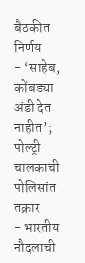बैठकीत निर्णय
- ‘साहेब, कोंबड्या अंडी देत नाहीत’; पोल्ट्री चालकाची पोलिसांत तक्रार
- भारतीय नौदलाची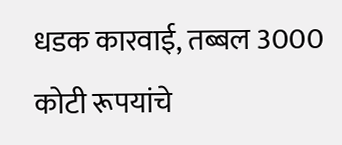धडक कारवाई, तब्बल 3000 कोटी रूपयांचे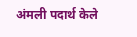अंमली पदार्थ केले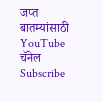जप्त
बातम्यांसाठी YouTube चॅनेल Subscribe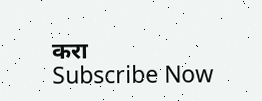करा
Subscribe Now